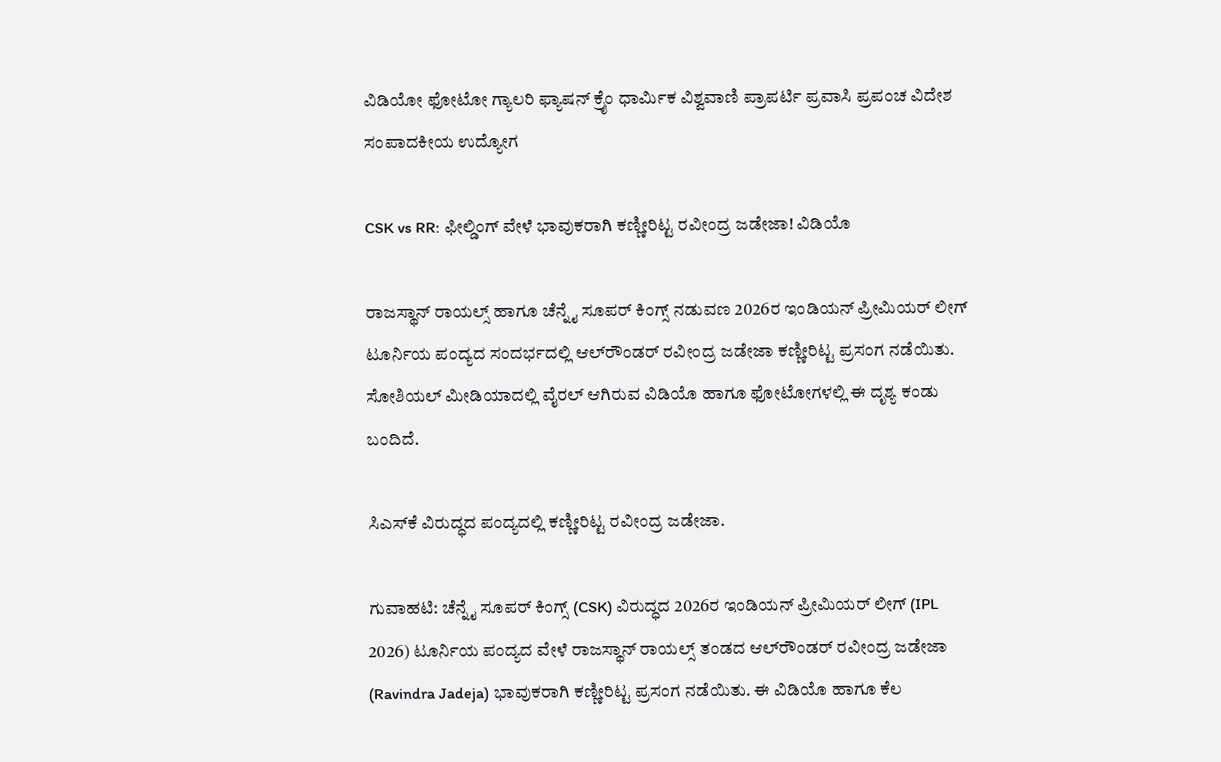ವಿಡಿಯೋ ಫೋಟೋ ಗ್ಯಾಲರಿ ಫ್ಯಾಷನ್ ಕ್ರೈಂ ಧಾರ್ಮಿಕ ವಿಶ್ವವಾಣಿ ಪ್ರಾಪರ್ಟಿ ಪ್ರವಾಸಿ ಪ್ರಪಂಚ ವಿದೇಶ ಸಂಪಾದಕೀಯ ಉದ್ಯೋಗ

CSK vs RR: ಫೀಲ್ಡಿಂಗ್‌ ವೇಳೆ ಭಾವುಕರಾಗಿ ಕಣ್ಣೀರಿಟ್ಟ ರವೀಂದ್ರ ಜಡೇಜಾ! ವಿಡಿಯೊ

ರಾಜಸ್ಥಾನ್‌ ರಾಯಲ್ಸ್‌ ಹಾಗೂ ಚೆನ್ನೈ ಸೂಪರ್‌ ಕಿಂಗ್ಸ್‌ ನಡುವಣ 2026ರ ಇಂಡಿಯನ್‌ ಪ್ರೀಮಿಯರ್‌ ಲೀಗ್‌ ಟೂರ್ನಿಯ ಪಂದ್ಯದ ಸಂದರ್ಭದಲ್ಲಿ ಆಲ್‌ರೌಂಡರ್‌ ರವೀಂದ್ರ ಜಡೇಜಾ ಕಣ್ಣೀರಿಟ್ಟ ಪ್ರಸಂಗ ನಡೆಯಿತು. ಸೋಶಿಯಲ್‌ ಮೀಡಿಯಾದಲ್ಲಿ ವೈರಲ್‌ ಆಗಿರುವ ವಿಡಿಯೊ ಹಾಗೂ ಫೋಟೋಗಳಲ್ಲಿ ಈ ದೃಶ್ಯ ಕಂಡು ಬಂದಿದೆ.

ಸಿಎಸ್‌ಕೆ ವಿರುದ್ಧದ ಪಂದ್ಯದಲ್ಲಿ ಕಣ್ಣೀರಿಟ್ಟ ರವೀಂದ್ರ ಜಡೇಜಾ.

ಗುವಾಹಟಿ: ಚೆನ್ನೈ ಸೂಪರ್‌ ಕಿಂಗ್ಸ್‌ (CSK) ವಿರುದ್ಧದ 2026ರ ಇಂಡಿಯನ್‌ ಪ್ರೀಮಿಯರ್‌ ಲೀಗ್‌ (IPL 2026) ಟೂರ್ನಿಯ ಪಂದ್ಯದ ವೇಳೆ ರಾಜಸ್ಥಾನ್‌ ರಾಯಲ್ಸ್‌ ತಂಡದ ಆಲ್‌ರೌಂಡರ್‌ ರವೀಂದ್ರ ಜಡೇಜಾ (Ravindra Jadeja) ಭಾವುಕರಾಗಿ ಕಣ್ಣೀರಿಟ್ಟ ಪ್ರಸಂಗ ನಡೆಯಿತು. ಈ ವಿಡಿಯೊ ಹಾಗೂ ಕೆಲ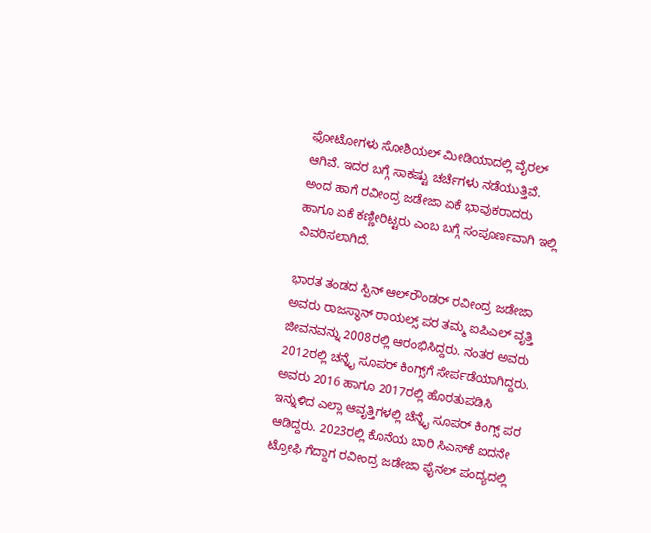ಫೋಟೋಗಳು ಸೋಶಿಯಲ್‌ ಮೀಡಿಯಾದಲ್ಲಿ ವೈರಲ್‌ ಆಗಿವೆ. ಇದರ ಬಗ್ಗೆ ಸಾಕಷ್ಟು ಚರ್ಚೆಗಳು ನಡೆಯುತ್ತಿವೆ. ಅಂದ ಹಾಗೆ ರವೀಂದ್ರ ಜಡೇಜಾ ಏಕೆ ಭಾವುಕರಾದರು ಹಾಗೂ ಏಕೆ ಕಣ್ಣೀರಿಟ್ಟರು ಎಂಬ ಬಗ್ಗೆ ಸಂಪೂರ್ಣವಾಗಿ ಇಲ್ಲಿ ವಿವರಿಸಲಾಗಿದೆ.

ಭಾರತ ತಂಡದ ಸ್ಪಿನ್‌ ಆಲ್‌ರೌಂಡರ್‌ ರವೀಂದ್ರ ಜಡೇಜಾ ಅವರು ರಾಜಸ್ಥಾನ್‌ ರಾಯಲ್ಸ್‌ ಪರ ತಮ್ಮ ಐಪಿಎಲ್‌ ವೃತ್ತಿ ಜೀವನವನ್ನು 2008ರಲ್ಲಿ ಆರಂಭಿಸಿದ್ದರು. ನಂತರ ಅವರು 2012ರಲ್ಲಿ ಚನ್ನೈ ಸೂಪರ್‌ ಕಿಂಗ್ಸ್‌ಗೆ ಸೇರ್ಪಡೆಯಾಗಿದ್ದರು. ಅವರು 2016 ಹಾಗೂ 2017ರಲ್ಲಿ ಹೊರತುಪಡಿಸಿ ಇನ್ನುಳಿದ ಎಲ್ಲಾ ಆವೃತ್ತಿಗಳಲ್ಲಿ ಚೆನ್ನೈ ಸೂಪರ್‌ ಕಿಂಗ್ಸ್‌ ಪರ ಆಡಿದ್ದರು. 2023ರಲ್ಲಿ ಕೊನೆಯ ಬಾರಿ ಸಿಎಸ್‌ಕೆ ಐದನೇ ಟ್ರೋಫಿ ಗೆದ್ದಾಗ ರವೀಂದ್ರ ಜಡೇಜಾ ಫೈನಲ್‌ ಪಂದ್ಯದಲ್ಲಿ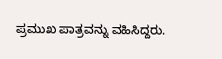ಪ್ರಮುಖ ಪಾತ್ರವನ್ನು ವಹಿಸಿದ್ದರು.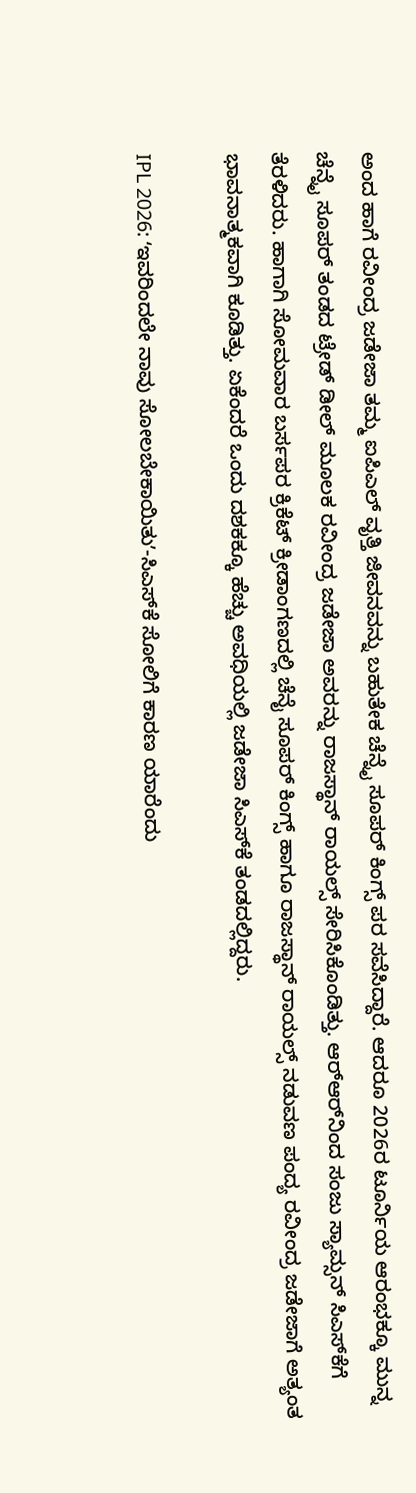ಅಂದ ಹಾಗೆ ರವೀಂದ್ರ ಜಡೇಜಾ ತಮ್ಮ ಐಪಿಎಲ್‌ ವೃತ್ತಿ ಜೀವನವನ್ನು ಬಹುತೇಕ ಚೆನ್ನೈ ಸೂಪರ್‌ ಕಿಂಗ್ಸ್‌ ಪರ ಸವೆಸಿದ್ದಾರೆ. ಆದರೂ 2026ರ ಟೂರ್ನಿಯ ಆರಂಭಕ್ಕೂ ಮುನ್ನ ಚೆನ್ನೈ ಸೂಪರ್‌ ತಂಡದ ಟ್ರೇಡ್‌ ಡೀಲ್‌ ಮೂಲಕ ರವೀಂದ್ರ ಜಡೇಜಾ ಅವರನ್ನು ರಾಜಸ್ಥಾನ್‌ ರಾಯಲ್ಸ್‌ ಸೇರಿಸಿಕೊಂಡಿತ್ತು. ಆರ್‌ಆರ್‌ನಿಂದ ಸಂಜು ಸ್ಯಾಮ್ಸನ್‌ ಸಿಎಸ್‌ಕೆಗೆ ತೆರಳಿದರು. ಹಾಗಾಗಿ ಸೋಮವಾರ ಬರ್ಸಪರ ಕ್ರಿಕೆಟ್‌ ಕ್ರೀಡಾಂಗಣದಲ್ಲಿ ಚೆನೈ ಸೂಪರ್‌ ಕಿಂಗ್ಸ್‌ ಹಾಗೂ ರಾಜಸ್ಥಾನ್‌ ರಾಯಲ್ಸ್‌ ನಡುವಣ ಪಂದ್ಯ ರವೀಂದ್ರ ಜಡೇಜಾಗೆ ಅತ್ಯಂತ ಭಾವನಾತ್ಮಕವಾಗಿ ಕೂಡಿತ್ತು. ಏಕೆಂದರೆ ಒಂದು ದಶಕಕ್ಕೂ ಹೆಚ್ಚು ಅವಧಿಯಲ್ಲಿ ಜಡೇಜಾ ಸಿಎಸ್‌ಕೆ ತಂಡದಲ್ಲಿದ್ದರು.

IPL 2026: ʻಇವರಿಂದಲೇ ನಾವು ಸೋಲಬೇಕಾಯಿತುʼ-ಸಿಎಸ್‌ಕೆ ಸೋಲಿಗೆ ಕಾರಣ ಯಾರೆಂದು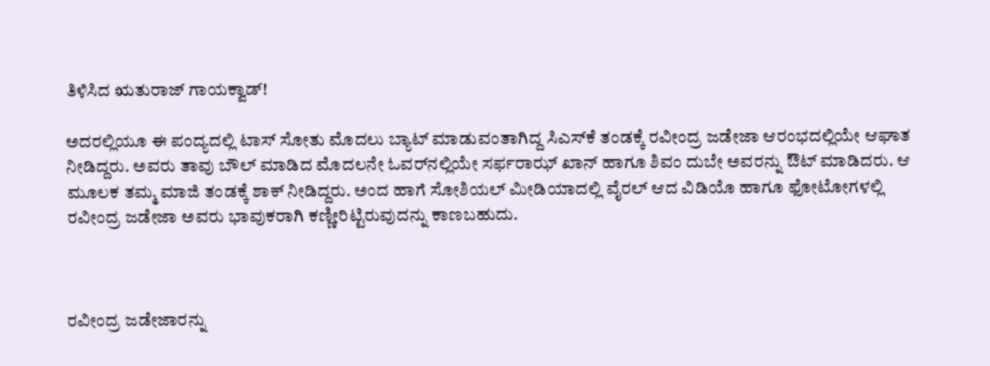ತಿಳಿಸಿದ ಋತುರಾಜ್‌ ಗಾಯಕ್ವಾಡ್‌!

ಅದರಲ್ಲಿಯೂ ಈ ಪಂದ್ಯದಲ್ಲಿ ಟಾಸ್‌ ಸೋತು ಮೊದಲು ಬ್ಯಾಟ್‌ ಮಾಡುವಂತಾಗಿದ್ದ ಸಿಎಸ್‌ಕೆ ತಂಡಕ್ಕೆ ರವೀಂದ್ರ ಜಡೇಜಾ ಆರಂಭದಲ್ಲಿಯೇ ಆಘಾತ ನೀಡಿದ್ದರು. ಅವರು ತಾವು ಬೌಲ್‌ ಮಾಡಿದ ಮೊದಲನೇ ಓವರ್‌ನಲ್ಲಿಯೇ ಸರ್ಫರಾಝ್‌ ಖಾನ್‌ ಹಾಗೂ ಶಿವಂ ದುಬೇ ಅವರನ್ನು ಔಟ್‌ ಮಾಡಿದರು. ಆ ಮೂಲಕ ತಮ್ಮ ಮಾಜಿ ತಂಡಕ್ಕೆ ಶಾಕ್‌ ನೀಡಿದ್ದರು. ಅಂದ ಹಾಗೆ ಸೋಶಿಯಲ್‌ ಮೀಡಿಯಾದಲ್ಲಿ ವೈರಲ್‌ ಆದ ವಿಡಿಯೊ ಹಾಗೂ ಫೋಟೋಗಳಲ್ಲಿ ರವೀಂದ್ರ ಜಡೇಜಾ ಅವರು ಭಾವುಕರಾಗಿ ಕಣ್ಣೀರಿಟ್ಟಿರುವುದನ್ನು ಕಾಣಬಹುದು.



ರವೀಂದ್ರ ಜಡೇಜಾರನ್ನು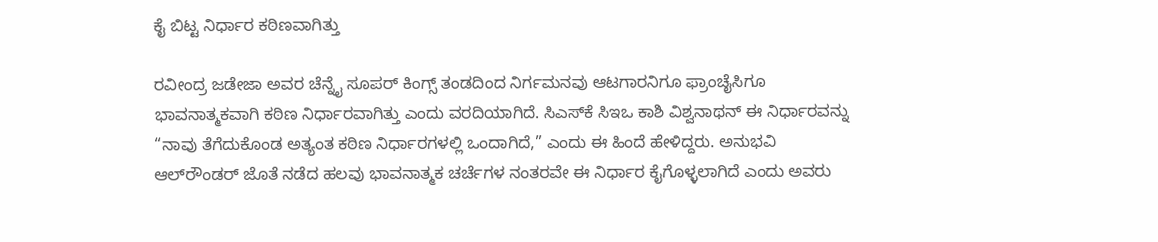ಕೈ ಬಿಟ್ಟ ನಿರ್ಧಾರ ಕಠಿಣವಾಗಿತ್ತು

ರವೀಂದ್ರ ಜಡೇಜಾ ಅವರ ಚೆನ್ನೈ ಸೂಪರ್‌ ಕಿಂಗ್ಸ್‌ ತಂಡದಿಂದ ನಿರ್ಗಮನವು ಆಟಗಾರನಿಗೂ ಫ್ರಾಂಚೈಸಿಗೂ ಭಾವನಾತ್ಮಕವಾಗಿ ಕಠಿಣ ನಿರ್ಧಾರವಾಗಿತ್ತು ಎಂದು ವರದಿಯಾಗಿದೆ. ಸಿಎಸ್‌ಕೆ ಸಿಇಒ ಕಾಶಿ ವಿಶ್ವನಾಥನ್‌ ಈ ನಿರ್ಧಾರವನ್ನು “ನಾವು ತೆಗೆದುಕೊಂಡ ಅತ್ಯಂತ ಕಠಿಣ ನಿರ್ಧಾರಗಳಲ್ಲಿ ಒಂದಾಗಿದೆ,” ಎಂದು ಈ ಹಿಂದೆ ಹೇಳಿದ್ದರು. ಅನುಭವಿ ಆಲ್‌ರೌಂಡರ್ ಜೊತೆ ನಡೆದ ಹಲವು ಭಾವನಾತ್ಮಕ ಚರ್ಚೆಗಳ ನಂತರವೇ ಈ ನಿರ್ಧಾರ ಕೈಗೊಳ್ಳಲಾಗಿದೆ ಎಂದು ಅವರು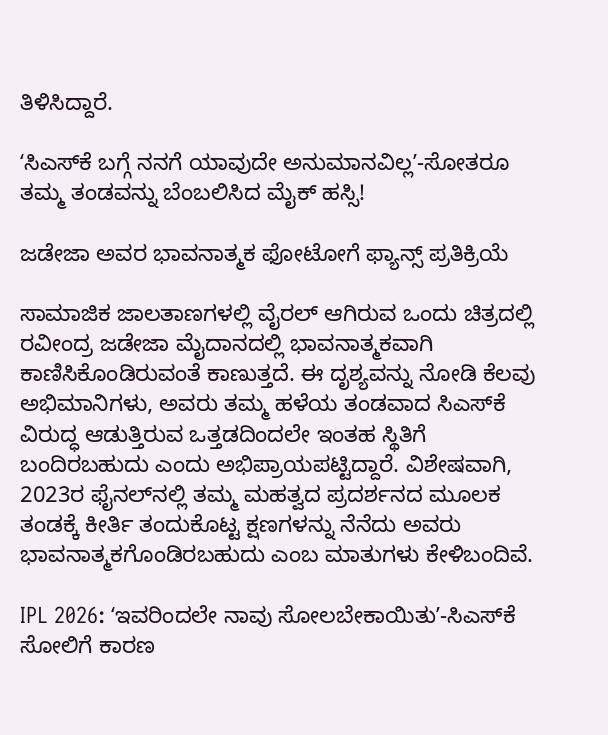ತಿಳಿಸಿದ್ದಾರೆ.

ʻಸಿಎಸ್‌ಕೆ ಬಗ್ಗೆ ನನಗೆ ಯಾವುದೇ ಅನುಮಾನವಿಲ್ಲʼ-ಸೋತರೂ ತಮ್ಮ ತಂಡವನ್ನು ಬೆಂಬಲಿಸಿದ ಮೈಕ್‌ ಹಸ್ಸಿ!

ಜಡೇಜಾ ಅವರ ಭಾವನಾತ್ಮಕ ಫೋಟೋಗೆ ಫ್ಯಾನ್ಸ್‌ ಪ್ರತಿಕ್ರಿಯೆ

ಸಾಮಾಜಿಕ ಜಾಲತಾಣಗಳಲ್ಲಿ ವೈರಲ್ ಆಗಿರುವ ಒಂದು ಚಿತ್ರದಲ್ಲಿ ರವೀಂದ್ರ ಜಡೇಜಾ ಮೈದಾನದಲ್ಲಿ ಭಾವನಾತ್ಮಕವಾಗಿ ಕಾಣಿಸಿಕೊಂಡಿರುವಂತೆ ಕಾಣುತ್ತದೆ. ಈ ದೃಶ್ಯವನ್ನು ನೋಡಿ ಕೆಲವು ಅಭಿಮಾನಿಗಳು, ಅವರು ತಮ್ಮ ಹಳೆಯ ತಂಡವಾದ ಸಿಎಸ್‌ಕೆ ವಿರುದ್ಧ ಆಡುತ್ತಿರುವ ಒತ್ತಡದಿಂದಲೇ ಇಂತಹ ಸ್ಥಿತಿಗೆ ಬಂದಿರಬಹುದು ಎಂದು ಅಭಿಪ್ರಾಯಪಟ್ಟಿದ್ದಾರೆ. ವಿಶೇಷವಾಗಿ, 2023ರ ಫೈನಲ್‌ನಲ್ಲಿ ತಮ್ಮ ಮಹತ್ವದ ಪ್ರದರ್ಶನದ ಮೂಲಕ ತಂಡಕ್ಕೆ ಕೀರ್ತಿ ತಂದುಕೊಟ್ಟ ಕ್ಷಣಗಳನ್ನು ನೆನೆದು ಅವರು ಭಾವನಾತ್ಮಕಗೊಂಡಿರಬಹುದು ಎಂಬ ಮಾತುಗಳು ಕೇಳಿಬಂದಿವೆ.

IPL 2026: ʻಇವರಿಂದಲೇ ನಾವು ಸೋಲಬೇಕಾಯಿತುʼ-ಸಿಎಸ್‌ಕೆ ಸೋಲಿಗೆ ಕಾರಣ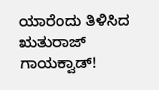ಯಾರೆಂದು ತಿಳಿಸಿದ ಋತುರಾಜ್‌ ಗಾಯಕ್ವಾಡ್‌!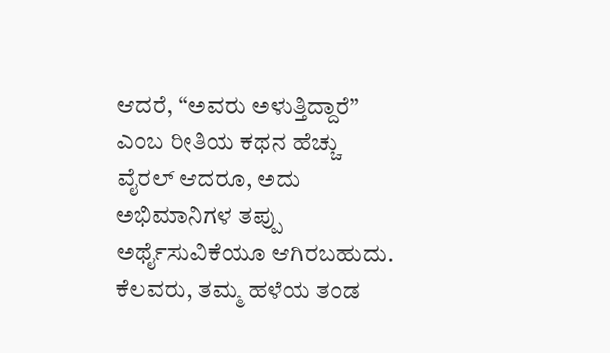ಆದರೆ, “ಅವರು ಅಳುತ್ತಿದ್ದಾರೆ” ಎಂಬ ರೀತಿಯ ಕಥನ ಹೆಚ್ಚು ವೈರಲ್ ಆದರೂ, ಅದು ಅಭಿಮಾನಿಗಳ ತಪ್ಪು ಅರ್ಥೈಸುವಿಕೆಯೂ ಆಗಿರಬಹುದು. ಕೆಲವರು, ತಮ್ಮ ಹಳೆಯ ತಂಡ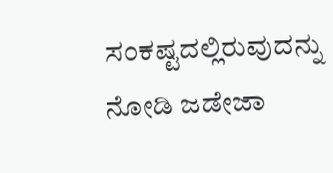ಸಂಕಷ್ಟದಲ್ಲಿರುವುದನ್ನು ನೋಡಿ ಜಡೇಜಾ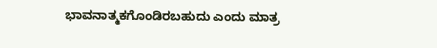ಭಾವನಾತ್ಮಕಗೊಂಡಿರಬಹುದು ಎಂದು ಮಾತ್ರ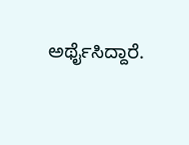ಅರ್ಥೈಸಿದ್ದಾರೆ.